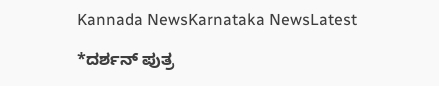Kannada NewsKarnataka NewsLatest

*ದರ್ಶನ್ ಪುತ್ರ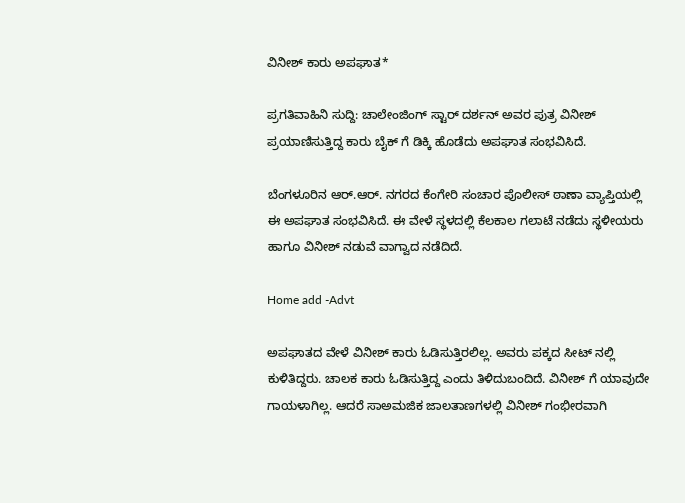ವಿನೀಶ್ ಕಾರು ಅಪಘಾತ*

ಪ್ರಗತಿವಾಹಿನಿ ಸುದ್ದಿ: ಚಾಲೇಂಜಿಂಗ್ ಸ್ಟಾರ್ ದರ್ಶನ್ ಅವರ ಪುತ್ರ ವಿನೀಶ್ ಪ್ರಯಾಣಿಸುತ್ತಿದ್ದ ಕಾರು ಬೈಕ್ ಗೆ ಡಿಕ್ಕಿ ಹೊಡೆದು ಅಪಘಾತ ಸಂಭವಿಸಿದೆ.

ಬೆಂಗಳೂರಿನ ಆರ್.ಆರ್. ನಗರದ ಕೆಂಗೇರಿ ಸಂಚಾರ ಪೊಲೀಸ್ ಠಾಣಾ ವ್ಯಾಪ್ತಿಯಲ್ಲಿ ಈ ಅಪಘಾತ ಸಂಭವಿಸಿದೆ. ಈ ವೇಳೆ ಸ್ಥಳದಲ್ಲಿ ಕೆಲಕಾಲ ಗಲಾಟೆ ನಡೆದು ಸ್ಥಳೀಯರು ಹಾಗೂ ವಿನೀಶ್ ನಡುವೆ ವಾಗ್ವಾದ ನಡೆದಿದೆ.

Home add -Advt

ಅಪಘಾತದ ವೇಳೆ ವಿನೀಶ್ ಕಾರು ಓಡಿಸುತ್ತಿರಲಿಲ್ಲ. ಅವರು ಪಕ್ಕದ ಸೀಟ್ ನಲ್ಲಿ ಕುಳಿತಿದ್ದರು. ಚಾಲಕ ಕಾರು ಓಡಿಸುತ್ತಿದ್ದ ಎಂದು ತಿಳಿದುಬಂದಿದೆ. ವಿನೀಶ್ ಗೆ ಯಾವುದೇ ಗಾಯಳಾಗಿಲ್ಲ. ಆದರೆ ಸಾಅಮಜಿಕ ಜಾಲತಾಣಗಳಲ್ಲಿ ವಿನೀಶ್ ಗಂಭೀರವಾಗಿ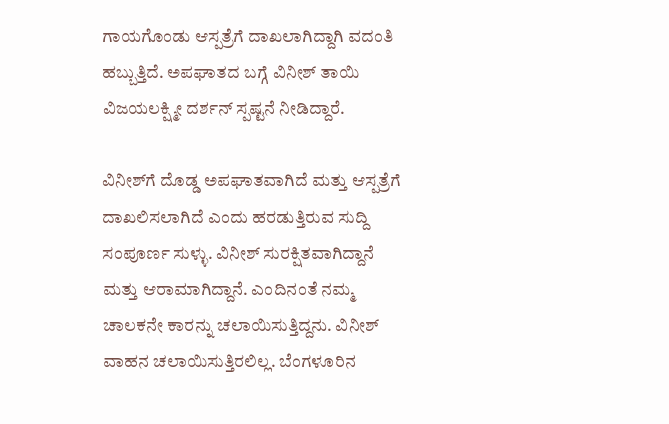ಗಾಯಗೊಂಡು ಆಸ್ಪತ್ರೆಗೆ ದಾಖಲಾಗಿದ್ದಾಗಿ ವದಂತಿ ಹಬ್ಬುತ್ತಿದೆ. ಅಪಘಾತದ ಬಗ್ಗೆ ವಿನೀಶ್ ತಾಯಿ ವಿಜಯಲಕ್ಷ್ಮೀ ದರ್ಶನ್ ಸ್ಪಷ್ಟನೆ ನೀಡಿದ್ದಾರೆ.

ವಿನೀಶ್‌ಗೆ ದೊಡ್ಡ ಅಪಘಾತವಾಗಿದೆ ಮತ್ತು ಆಸ್ಪತ್ರೆಗೆ ದಾಖಲಿಸಲಾಗಿದೆ ಎಂದು ಹರಡುತ್ತಿರುವ ಸುದ್ದಿ ಸಂಪೂರ್ಣ ಸುಳ್ಳು. ವಿನೀಶ್ ಸುರಕ್ಷಿತವಾಗಿದ್ದಾನೆ ಮತ್ತು ಆರಾಮಾಗಿದ್ದಾನೆ. ಎಂದಿನಂತೆ ನಮ್ಮ ಚಾಲಕನೇ ಕಾರನ್ನು ಚಲಾಯಿಸುತ್ತಿದ್ದನು. ವಿನೀಶ್ ವಾಹನ ಚಲಾಯಿಸುತ್ತಿರಲಿಲ್ಲ. ಬೆಂಗಳೂರಿನ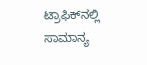ಟ್ರಾಫಿಕ್‌ನಲ್ಲಿ ಸಾಮಾನ್ಯ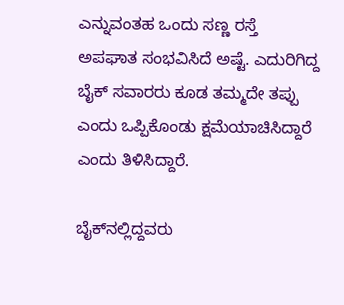ಎನ್ನುವಂತಹ ಒಂದು ಸಣ್ಣ ರಸ್ತೆ ಅಪಘಾತ ಸಂಭವಿಸಿದೆ ಅಷ್ಟೆ. ಎದುರಿಗಿದ್ದ ಬೈಕ್ ಸವಾರರು ಕೂಡ ತಮ್ಮದೇ ತಪ್ಪು ಎಂದು ಒಪ್ಪಿಕೊಂಡು ಕ್ಷಮೆಯಾಚಿಸಿದ್ದಾರೆ ಎಂದು ತಿಳಿಸಿದ್ದಾರೆ.

ಬೈಕ್‌ನಲ್ಲಿದ್ದವರು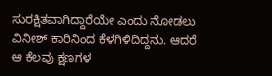ಸುರಕ್ಷಿತವಾಗಿದ್ದಾರೆಯೇ ಎಂದು ನೋಡಲು ವಿನೀಶ್ ಕಾರಿನಿಂದ ಕೆಳಗಿಳಿದಿದ್ದನು. ಆದರೆ ಆ ಕೆಲವು ಕ್ಷಣಗಳ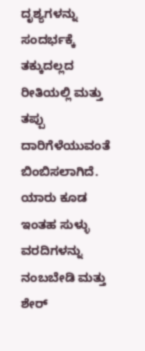ದೃಶ್ಯಗಳನ್ನು ಸಂದರ್ಭಕ್ಕೆ ತಕ್ಕುದಲ್ಲದ ರೀತಿಯಲ್ಲಿ ಮತ್ತು ತಪ್ಪು ದಾರಿಗೆಳೆಯುವಂತೆ ಬಿಂಬಿಸಲಾಗಿದೆ. ಯಾರು ಕೂಡ ಇಂತಹ ಸುಳ್ಳು ವರದಿಗಳನ್ನು ನಂಬಬೇಡಿ ಮತ್ತು ಶೇರ್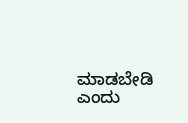ಮಾಡಬೇಡಿ ಎಂದು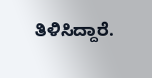ತಿಳಿಸಿದ್ದಾರೆ.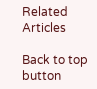Related Articles

Back to top button